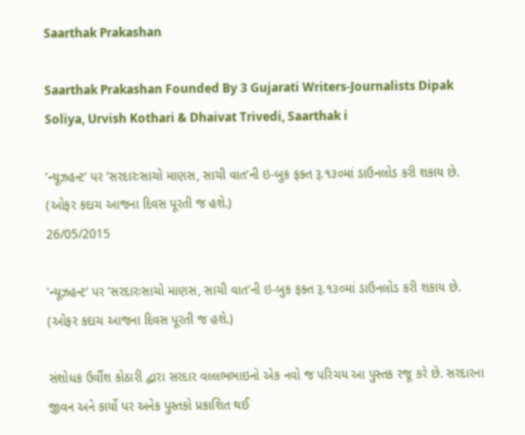Saarthak Prakashan

Saarthak Prakashan Founded By 3 Gujarati Writers-Journalists Dipak Soliya, Urvish Kothari & Dhaivat Trivedi, Saarthak i

’ન્યૂઝહન્ટ’ પર ’સરદારઃસાચો માણસ, સાચી વાત’ની ઇ-બુક ફક્ત રૂ.૧૩૦માં ડાઉનલોડ કરી શકાય છે. (ઓફર કદાચ આજના દિવસ પૂરતી જ હશે.)
26/05/2015

’ન્યૂઝહન્ટ’ પર ’સરદારઃસાચો માણસ, સાચી વાત’ની ઇ-બુક ફક્ત રૂ.૧૩૦માં ડાઉનલોડ કરી શકાય છે. (ઓફર કદાચ આજના દિવસ પૂરતી જ હશે.)

સંશોધક ઉર્વીશ કોઠારી દ્વારા સરદાર વલ્લભભાઇનો એક નવો જ પરિચય આ પુસ્તક રજૂ કરે છે. સરદારના જીવન અને કાર્યો પર અનેક પુસ્તકો પ્રકાશિત થઈ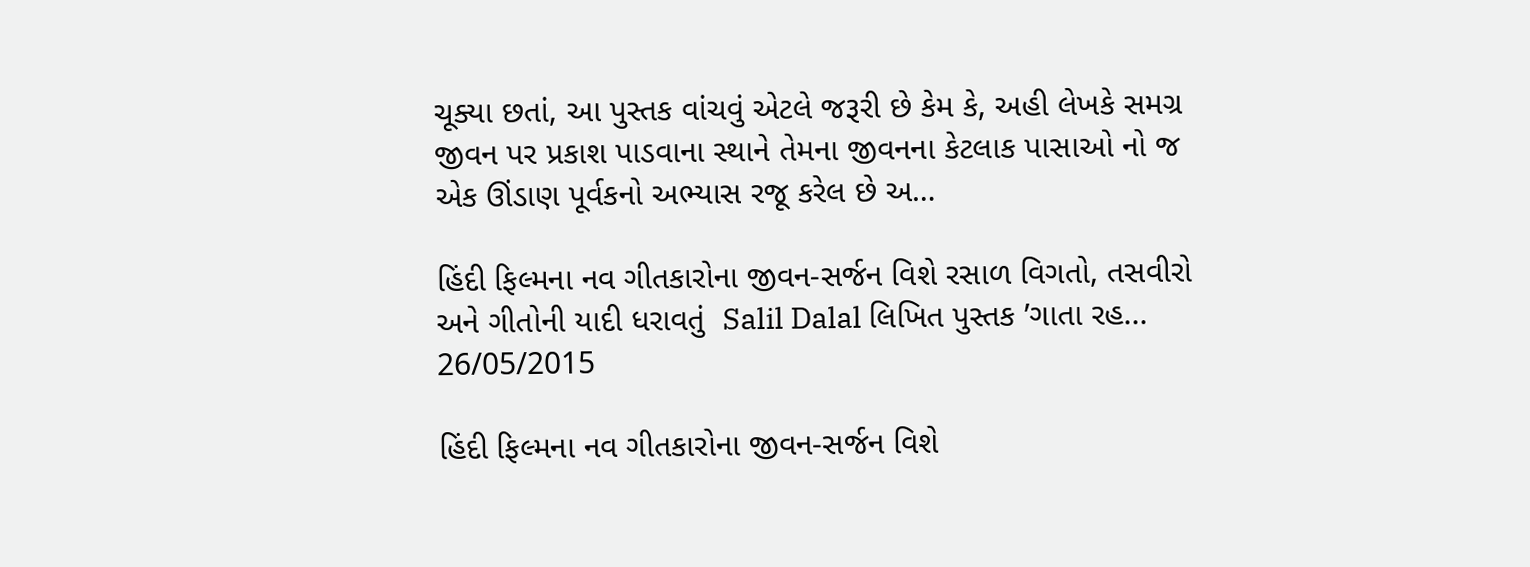ચૂક્યા છતાં, આ પુસ્તક વાંચવું એટલે જરૂરી છે કેમ કે, અહી લેખકે સમગ્ર જીવન પર પ્રકાશ પાડવાના સ્થાને તેમના જીવનના કેટલાક પાસાઓ નો જ એક ઊંડાણ પૂર્વકનો અભ્યાસ રજૂ કરેલ છે અ…

હિંદી ફિલ્મના નવ ગીતકારોના જીવન-સર્જન વિશે રસાળ વિગતો, તસવીરો અને ગીતોની યાદી ધરાવતું  Salil Dalal લિખિત પુસ્તક ’ગાતા રહ...
26/05/2015

હિંદી ફિલ્મના નવ ગીતકારોના જીવન-સર્જન વિશે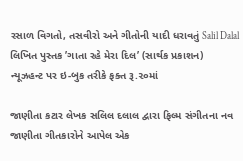રસાળ વિગતો, તસવીરો અને ગીતોની યાદી ધરાવતું Salil Dalal લિખિત પુસ્તક ’ગાતા રહે મેરા દિલ’ (સાર્થક પ્રકાશન)
ન્યૂઝહન્ટ પર ઇ-બુક તરીકે ફક્ત રૂ.૨૦માં

જાણીતા કટાર લેખક સલિલ દલાલ દ્વારા ફિલ્મ સંગીતના નવ જાણીતા ગીતકારોને આપેલ એક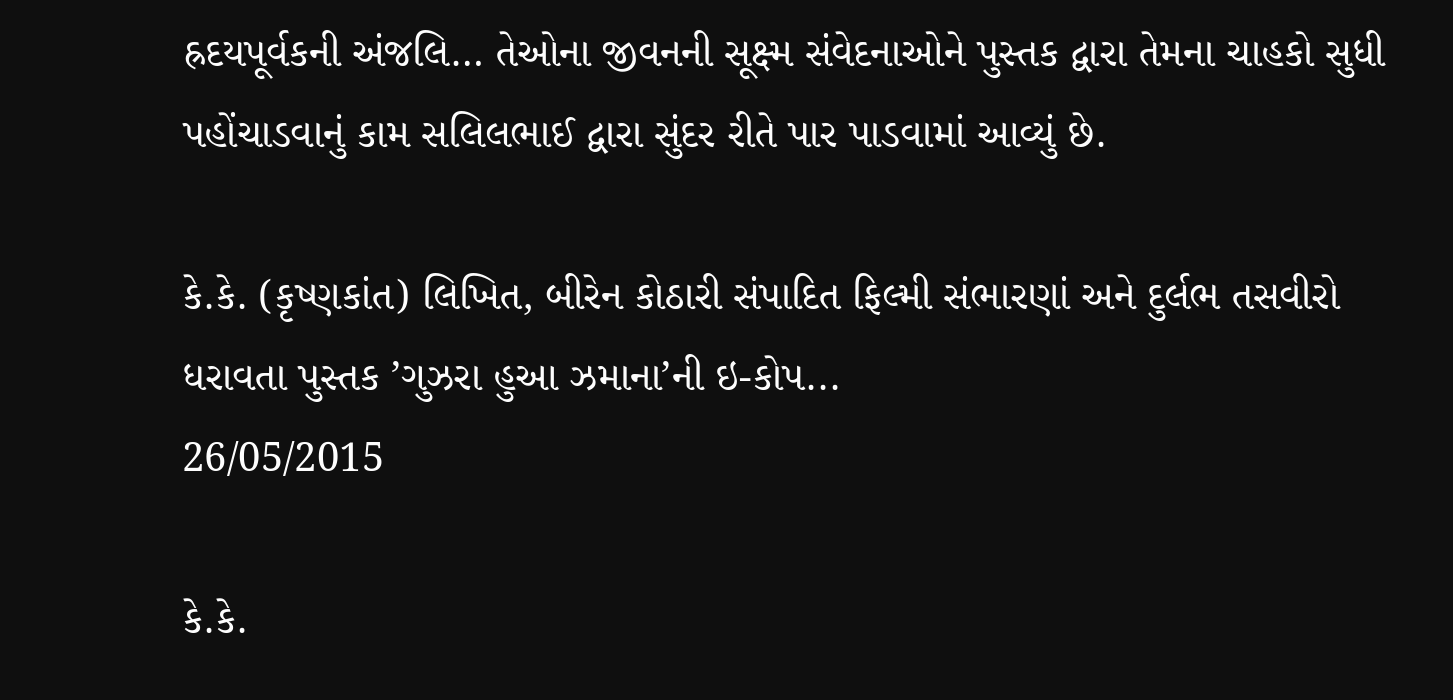હ્રદયપૂર્વકની અંજલિ… તેઓના જીવનની સૂક્ષ્મ સંવેદનાઓને પુસ્તક દ્વારા તેમના ચાહકો સુધી પહોંચાડવાનું કામ સલિલભાઈ દ્વારા સુંદર રીતે પાર પાડવામાં આવ્યું છે.

કે.કે. (કૃષ્ણકાંત) લિખિત, બીરેન કોઠારી સંપાદિત ફિલ્મી સંભારણાં અને દુર્લભ તસવીરો ધરાવતા પુસ્તક ’ગુઝરા હુઆ ઝમાના’ની ઇ-કોપ...
26/05/2015

કે.કે.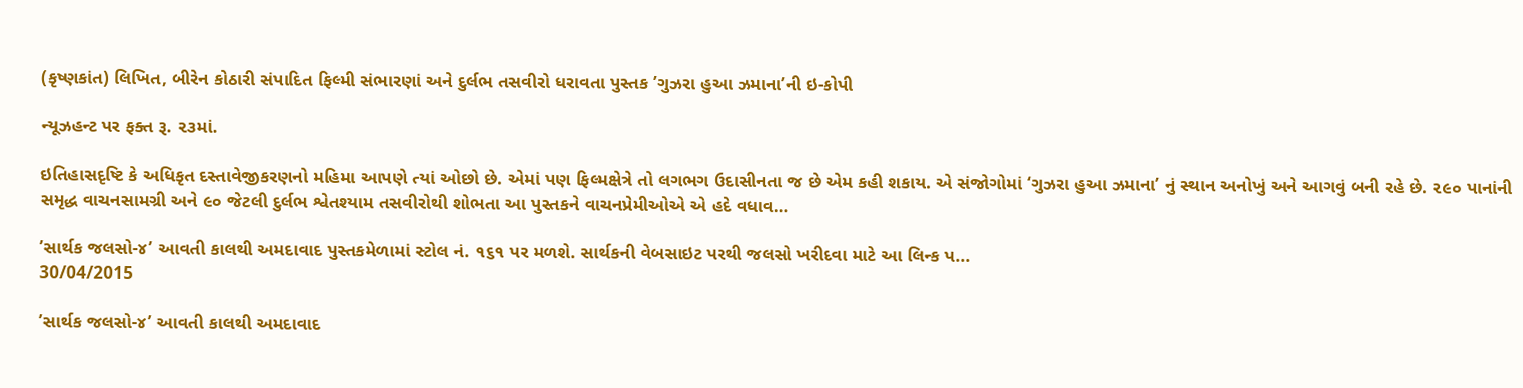(કૃષ્ણકાંત) લિખિત, બીરેન કોઠારી સંપાદિત ફિલ્મી સંભારણાં અને દુર્લભ તસવીરો ધરાવતા પુસ્તક ’ગુઝરા હુઆ ઝમાના’ની ઇ-કોપી

ન્યૂઝહન્ટ પર ફક્ત રૂ. ૨૩માં.

ઇતિહાસદૃષ્ટિ કે અધિકૃત દસ્તાવેજીકરણનો મહિમા આપણે ત્યાં ઓછો છે. એમાં પણ ફિલ્મક્ષેત્રે તો લગભગ ઉદાસીનતા જ છે એમ કહી શકાય. એ સંજોગોમાં ‘ગુઝરા હુઆ ઝમાના’ નું સ્થાન અનોખું અને આગવું બની રહે છે. ૨૯૦ પાનાંની સમૃદ્ધ વાચનસામગ્રી અને ૯૦ જેટલી દુર્લભ શ્વેતશ્યામ તસવીરોથી શોભતા આ પુસ્તકને વાચનપ્રેમીઓએ એ હદે વધાવ…

’સાર્થક જલસો-૪’ આવતી કાલથી અમદાવાદ પુસ્તકમેળામાં સ્ટોલ નં. ૧૬૧ પર મળશે. સાર્થકની વેબસાઇટ પરથી જલસો ખરીદવા માટે આ લિન્ક પ...
30/04/2015

’સાર્થક જલસો-૪’ આવતી કાલથી અમદાવાદ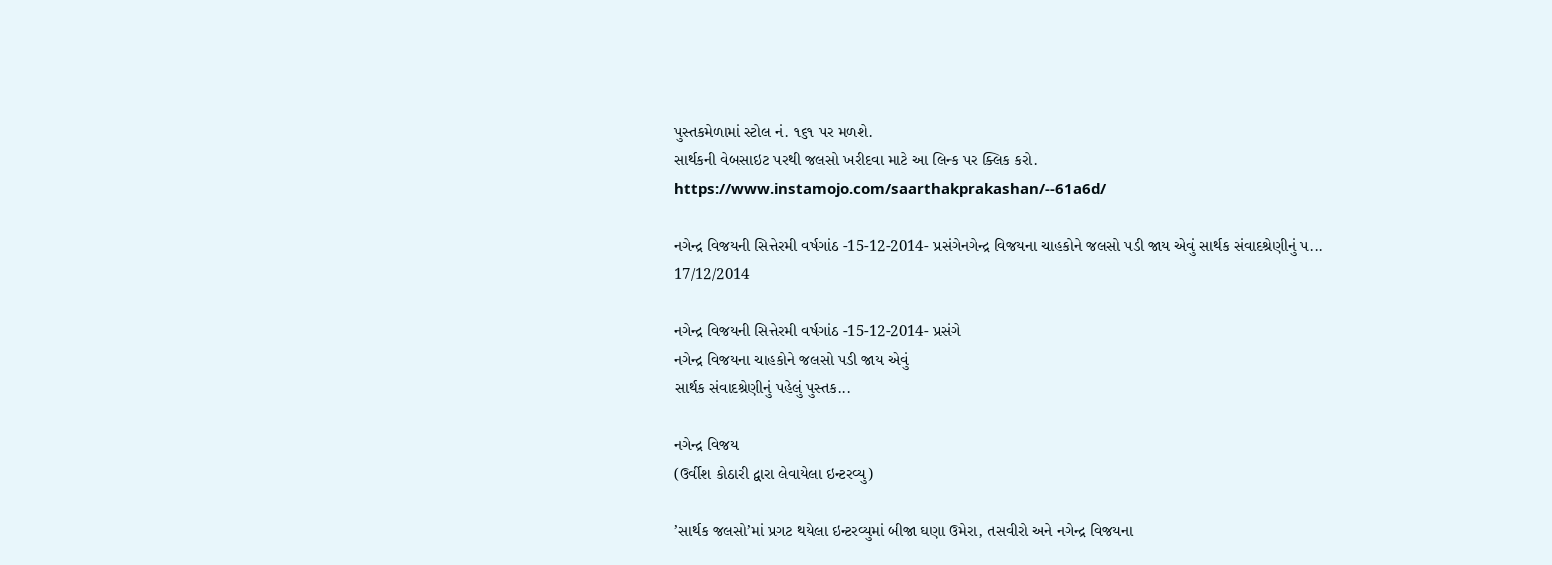પુસ્તકમેળામાં સ્ટોલ નં. ૧૬૧ પર મળશે.
સાર્થકની વેબસાઇટ પરથી જલસો ખરીદવા માટે આ લિન્ક પર ક્લિક કરો.
https://www.instamojo.com/saarthakprakashan/--61a6d/

નગેન્દ્ર વિજયની સિત્તેરમી વર્ષગાંઠ -15-12-2014- પ્રસંગેનગેન્દ્ર વિજયના ચાહકોને જલસો પડી જાય એવું સાર્થક સંવાદશ્રેણીનું પ...
17/12/2014

નગેન્દ્ર વિજયની સિત્તેરમી વર્ષગાંઠ -15-12-2014- પ્રસંગે
નગેન્દ્ર વિજયના ચાહકોને જલસો પડી જાય એવું
સાર્થક સંવાદશ્રેણીનું પહેલું પુસ્તક...

નગેન્દ્ર વિજય
(ઉર્વીશ કોઠારી દ્વારા લેવાયેલા ઇન્ટરવ્યુ)

’સાર્થક જલસો’માં પ્રગટ થયેલા ઇન્ટરવ્યુમાં બીજા ઘણા ઉમેરા, તસવીરો અને નગેન્દ્ર વિજયના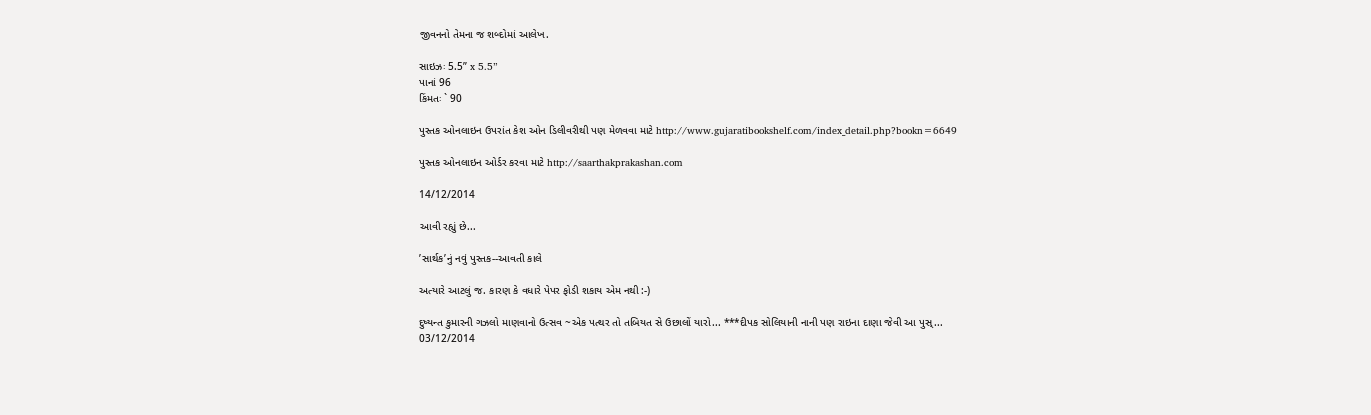જીવનનો તેમના જ શબ્દોમાં આલેખ.

સાઇઝઃ 5.5” x 5.5”
પાનાં 96
કિંમતઃ ` 90

પુસ્તક ઓનલાઇન ઉપરાંત કેશ ઓન ડિલીવરીથી પણ મેળવવા માટે http://www.gujaratibookshelf.com/index_detail.php?bookn=6649

પુસ્તક ઓનલાઇન ઓર્ડર કરવા માટે http://saarthakprakashan.com

14/12/2014

આવી રહ્યું છે...

’સાર્થક’નું નવું પુસ્તક--આવતી કાલે

અત્યારે આટલું જ. કારણ કે વધારે પેપર ફોડી શકાય એમ નથી :-)

દુષ્યન્ત કુમારની ગઝલો માણવાનો ઉત્સવ ~એક પત્થર તો તબિયત સે ઉછાલોં યારો... ***દીપક સોલિયાની નાની પણ રાઇના દાણા જેવી આ પુસ્...
03/12/2014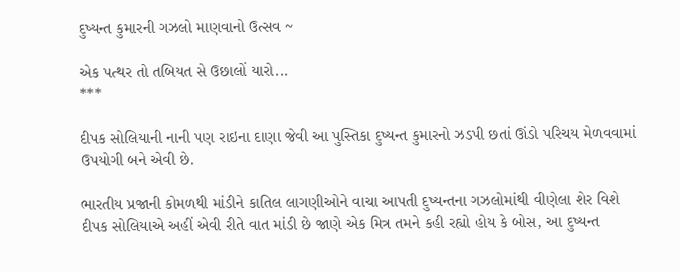દુષ્યન્ત કુમારની ગઝલો માણવાનો ઉત્સવ ~

એક પત્થર તો તબિયત સે ઉછાલોં યારો...
***

દીપક સોલિયાની નાની પણ રાઇના દાણા જેવી આ પુસ્તિકા દુષ્યન્ત કુમારનો ઝડપી છતાં ઊંડો પરિચય મેળવવામાં ઉપયોગી બને એવી છે.

ભારતીય પ્રજાની કોમળથી માંડીને કાતિલ લાગણીઓને વાચા આપતી દુષ્યન્તના ગઝલોમાંથી વીણેલા શેર વિશે દીપક સોલિયાએ અહીં એવી રીતે વાત માંડી છે જાણે એક મિત્ર તમને કહી રહ્યો હોય કે બોસ, આ દુષ્યન્ત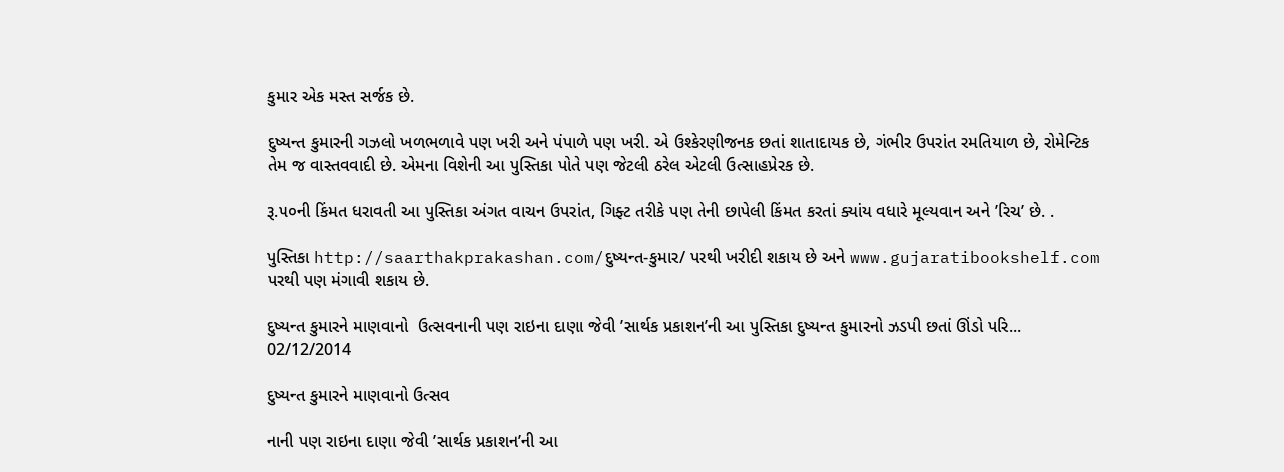કુમાર એક મસ્ત સર્જક છે.

દુષ્યન્ત કુમારની ગઝલો ખળભળાવે પણ ખરી અને પંપાળે પણ ખરી. એ ઉશ્કેરણીજનક છતાં શાતાદાયક છે, ગંભીર ઉપરાંત રમતિયાળ છે, રોમેન્ટિક તેમ જ વાસ્તવવાદી છે. એમના વિશેની આ પુસ્તિકા પોતે પણ જેટલી ઠરેલ એટલી ઉત્સાહપ્રેરક છે.

રૂ.૫૦ની કિંમત ધરાવતી આ પુસ્તિકા અંગત વાચન ઉપરાંત, ગિફ્ટ તરીકે પણ તેની છાપેલી કિંમત કરતાં ક્યાંય વધારે મૂલ્યવાન અને ’રિચ’ છે. .

પુસ્તિકા http://saarthakprakashan.com/દુષ્યન્ત-કુમાર/ પરથી ખરીદી શકાય છે અને www.gujaratibookshelf.com પરથી પણ મંગાવી શકાય છે.

દુષ્યન્ત કુમારને માણવાનો  ઉત્સવનાની પણ રાઇના દાણા જેવી ’સાર્થક પ્રકાશન’ની આ પુસ્તિકા દુષ્યન્ત કુમારનો ઝડપી છતાં ઊંડો પરિ...
02/12/2014

દુષ્યન્ત કુમારને માણવાનો ઉત્સવ

નાની પણ રાઇના દાણા જેવી ’સાર્થક પ્રકાશન’ની આ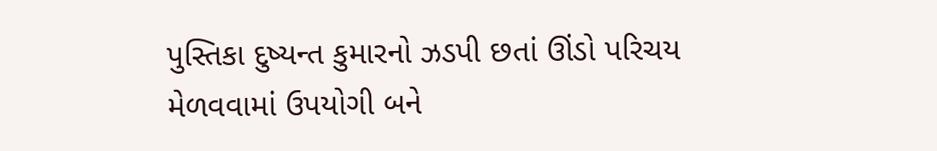પુસ્તિકા દુષ્યન્ત કુમારનો ઝડપી છતાં ઊંડો પરિચય મેળવવામાં ઉપયોગી બને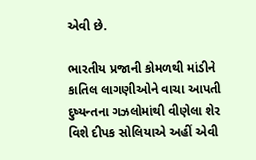એવી છે.

ભારતીય પ્રજાની કોમળથી માંડીને કાતિલ લાગણીઓને વાચા આપતી દુષ્યન્તના ગઝલોમાંથી વીણેલા શેર વિશે દીપક સોલિયાએ અહીં એવી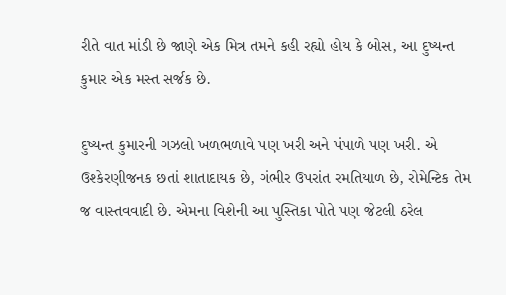રીતે વાત માંડી છે જાણે એક મિત્ર તમને કહી રહ્યો હોય કે બોસ, આ દુષ્યન્ત કુમાર એક મસ્ત સર્જક છે.

દુષ્યન્ત કુમારની ગઝલો ખળભળાવે પણ ખરી અને પંપાળે પણ ખરી. એ ઉશ્કેરણીજનક છતાં શાતાદાયક છે, ગંભીર ઉપરાંત રમતિયાળ છે, રોમેન્ટિક તેમ જ વાસ્તવવાદી છે. એમના વિશેની આ પુસ્તિકા પોતે પણ જેટલી ઠરેલ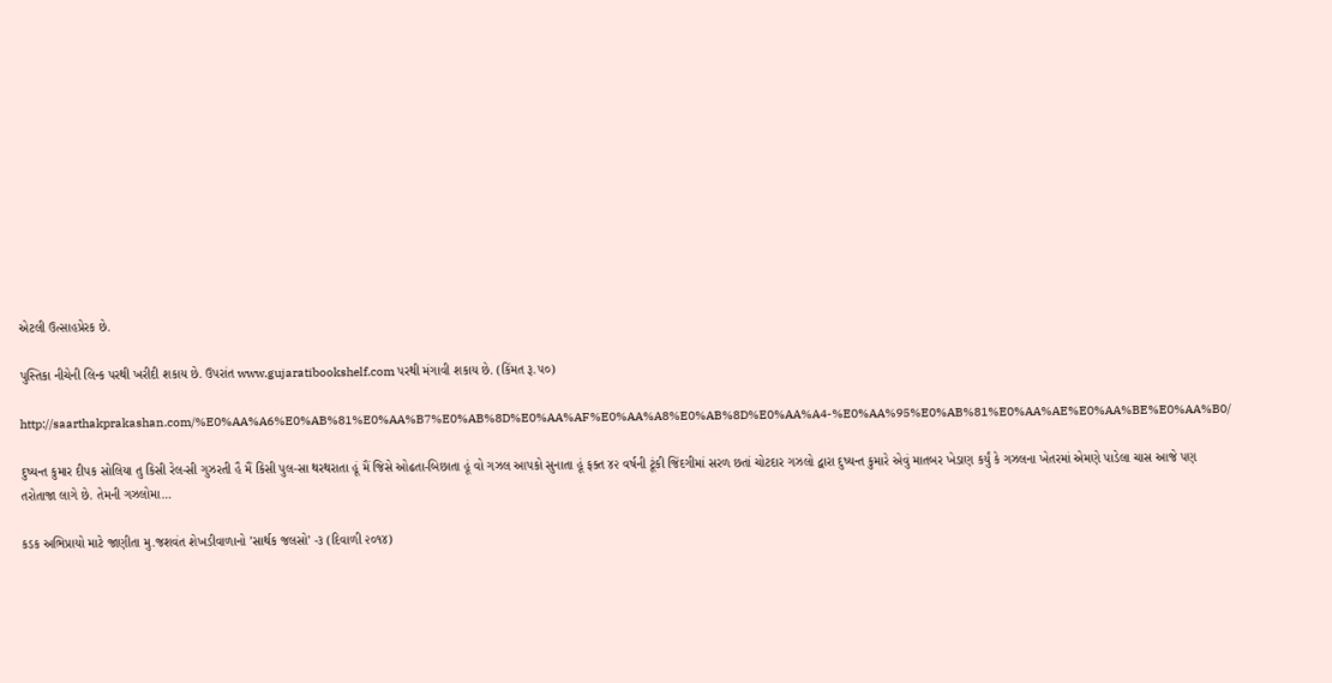એટલી ઉત્સાહપ્રેરક છે.

પુસ્તિકા નીચેની લિન્ક પરથી ખરીદી શકાય છે. ઉપરાંત www.gujaratibookshelf.com પરથી મંગાવી શકાય છે. (કિંમત રૂ.૫૦)

http://saarthakprakashan.com/%E0%AA%A6%E0%AB%81%E0%AA%B7%E0%AB%8D%E0%AA%AF%E0%AA%A8%E0%AB%8D%E0%AA%A4-%E0%AA%95%E0%AB%81%E0%AA%AE%E0%AA%BE%E0%AA%B0/

દુષ્યન્ત કુમાર દીપક સોલિયા તુ કિસી રેલ-સી ગુઝરતી હૈ મૈં કિસી પુલ-સા થરથરાતા હૂં મૈં જિસે ઓઢતા-બિછાતા હૂં વો ગઝલ આપકો સુનાતા હૂં ફક્ત ૪૨ વર્ષની ટૂંકી જિંદગીમાં સરળ છતાં ચોટદાર ગઝલો દ્વારા દુષ્યન્ત કુમારે એવું માતબર ખેડાણ કર્યું કે ગઝલના ખેતરમાં એમણે પાડેલા ચાસ આજે પણ તરોતાજા લાગે છે. તેમની ગઝલોમા…

કડક અભિપ્રાયો માટે જાણીતા મુ.જશવંત શેખડીવાળાનો ’સાર્થક જલસો’ -૩ (દિવાળી ૨૦૧૪)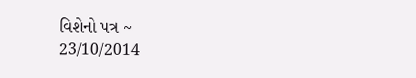વિશેનો પત્ર ~
23/10/2014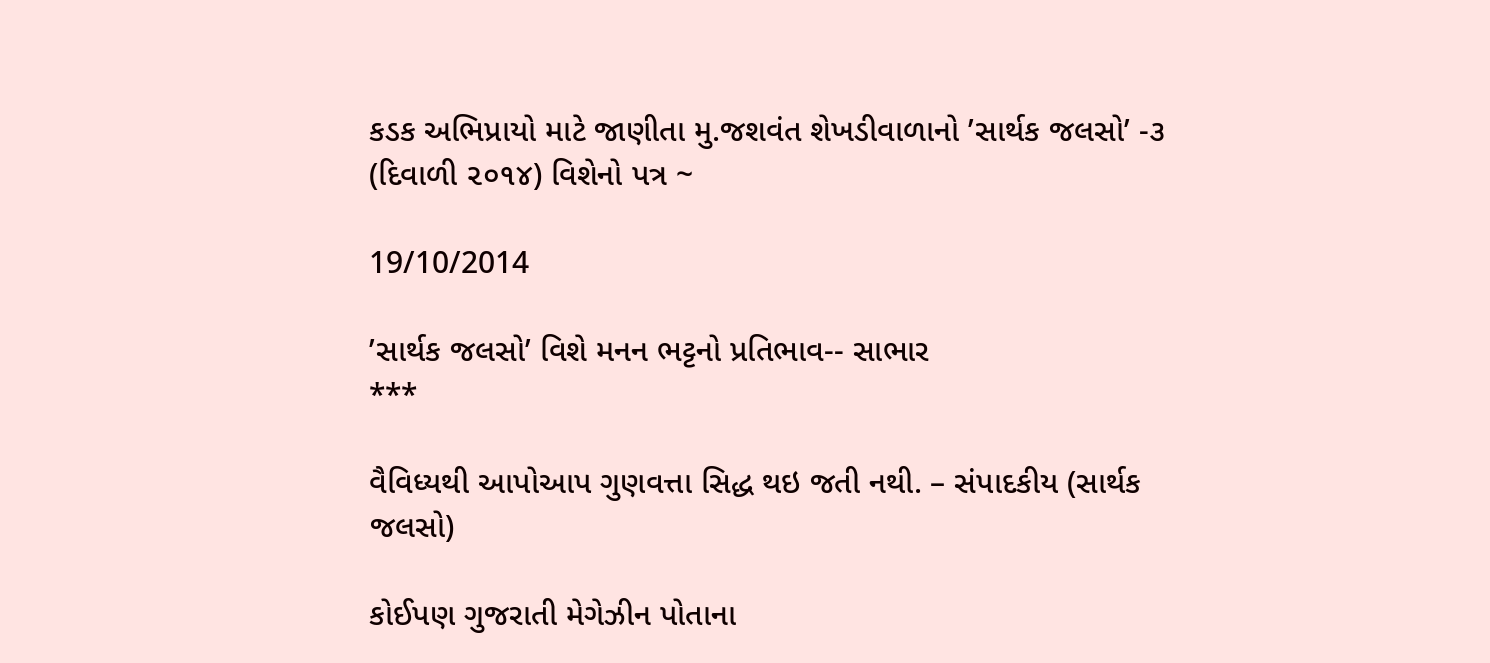કડક અભિપ્રાયો માટે જાણીતા મુ.જશવંત શેખડીવાળાનો ’સાર્થક જલસો’ -૩ (દિવાળી ૨૦૧૪) વિશેનો પત્ર ~

19/10/2014

’સાર્થક જલસો’ વિશે મનન ભટ્ટનો પ્રતિભાવ-- સાભાર
***

વૈવિધ્યથી આપોઆપ ગુણવત્તા સિદ્ધ થઇ જતી નથી. – સંપાદકીય (સાર્થક જલસો)

કોઈપણ ગુજરાતી મેગેઝીન પોતાના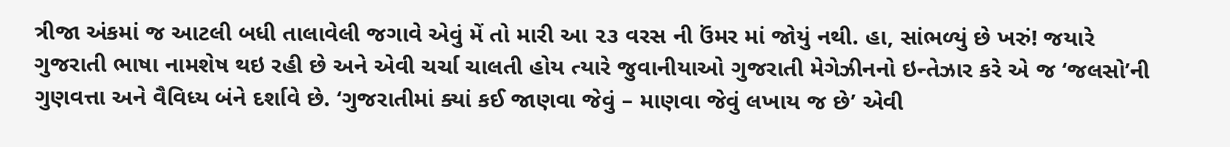ત્રીજા અંકમાં જ આટલી બધી તાલાવેલી જગાવે એવું મેં તો મારી આ ૨૩ વરસ ની ઉંમર માં જોયું નથી. હા, સાંભળ્યું છે ખરું! જયારે ગુજરાતી ભાષા નામશેષ થઇ રહી છે અને એવી ચર્ચા ચાલતી હોય ત્યારે જુવાનીયાઓ ગુજરાતી મેગેઝીનનો ઇન્તેઝાર કરે એ જ ‘જલસો’ની ગુણવત્તા અને વૈવિધ્ય બંને દર્શાવે છે. ‘ગુજરાતીમાં ક્યાં કઈ જાણવા જેવું – માણવા જેવું લખાય જ છે’ એવી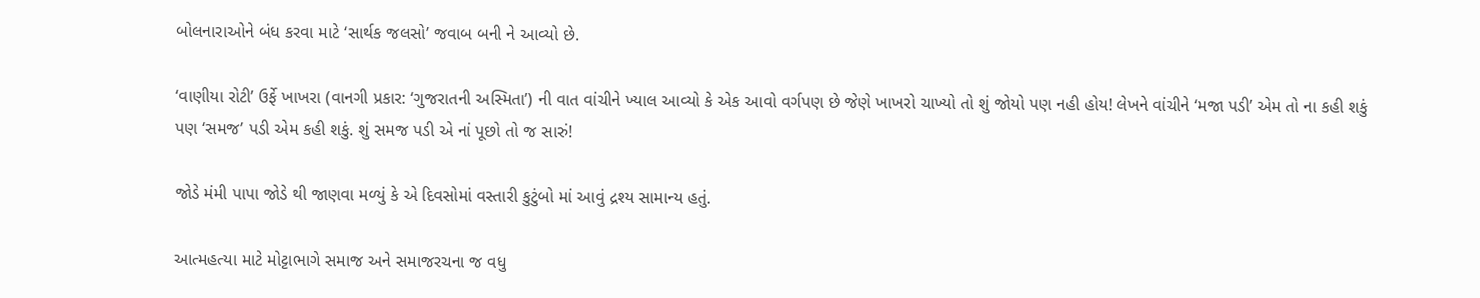બોલનારાઓને બંધ કરવા માટે ‘સાર્થક જલસો’ જવાબ બની ને આવ્યો છે.

‘વાણીયા રોટી’ ઉર્ફે ખાખરા (વાનગી પ્રકાર: ‘ગુજરાતની અસ્મિતા’) ની વાત વાંચીને ખ્યાલ આવ્યો કે એક આવો વર્ગપણ છે જેણે ખાખરો ચાખ્યો તો શું જોયો પણ નહી હોય! લેખને વાંચીને ‘મજા પડી’ એમ તો ના કહી શકું પણ ‘સમજ’ પડી એમ કહી શકું. શું સમજ પડી એ નાં પૂછો તો જ સારું!

જોડે મંમી પાપા જોડે થી જાણવા મળ્યું કે એ દિવસોમાં વસ્તારી કુટુંબો માં આવું દ્રશ્ય સામાન્ય હતું.

આત્મહત્યા માટે મોટ્ટાભાગે સમાજ અને સમાજરચના જ વધુ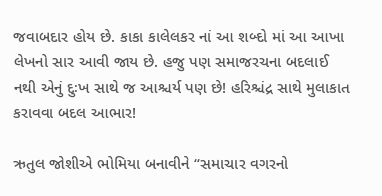જવાબદાર હોય છે. કાકા કાલેલકર નાં આ શબ્દો માં આ આખા લેખનો સાર આવી જાય છે. હજુ પણ સમાજરચના બદલાઈ નથી એનું દુઃખ સાથે જ આશ્ચર્ય પણ છે! હરિશ્ચંદ્ર સાથે મુલાકાત કરાવવા બદલ આભાર!

ઋતુલ જોશીએ ભોમિયા બનાવીને “સમાચાર વગરનો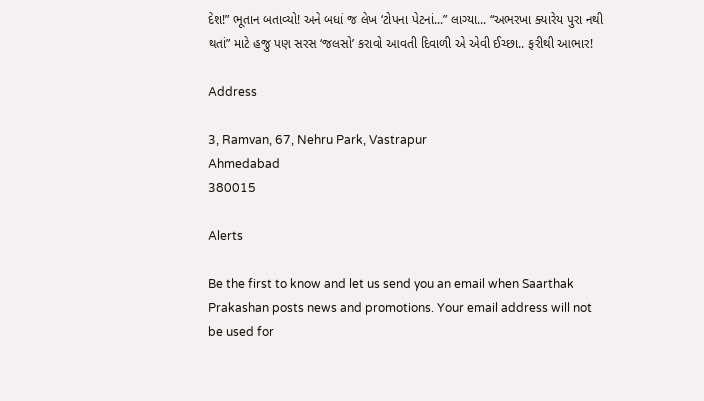દેશ!” ભૂતાન બતાવ્યો! અને બધાં જ લેખ ‘ટોપના પેટનાં...” લાગ્યા... “અભરખા ક્યારેય પુરા નથી થતાં” માટે હજુ પણ સરસ ‘જલસો’ કરાવો આવતી દિવાળી એ એવી ઈચ્છા.. ફરીથી આભાર!

Address

3, Ramvan, 67, Nehru Park, Vastrapur
Ahmedabad
380015

Alerts

Be the first to know and let us send you an email when Saarthak Prakashan posts news and promotions. Your email address will not be used for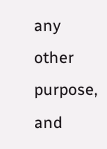any other purpose, and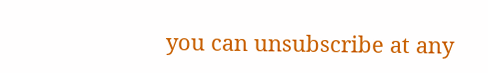you can unsubscribe at any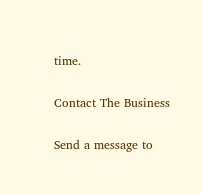time.

Contact The Business

Send a message to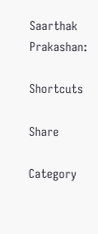Saarthak Prakashan:

Shortcuts

Share

Category